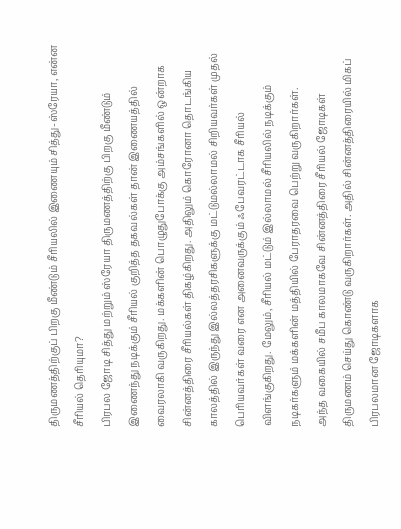திருமணத்திற்குப் பிறகு மீண்டும் சீரியலில் இணையும் சித்து-ஸ்ரேயா, என்ன சீரியல் தெரியுமா?
பிரபல ஜோடி சித்து மற்றும் ஸ்ரேயா திருமணத்திற்கு பிறகு மீண்டும் இணைந்து நடிக்கும் சீரியல் குறித்த தகவல்கள் தான் இணையத்தில் வைரலாகி வருகிறது. மக்களின் பொழுதுபோக்கு அம்சங்களில் ஒன்றாக சின்னத்திரை சீரியல்கள் திகழ்கிறது. அதிலும் கொரோனா தொடங்கிய காலத்தில் இருந்து இல்லத்தரசிகளுக்கு மட்டுமல்லாமல் சிறியவர்கள் முதல் பெரியவர்கள் வரை என அனைவருக்கும் ஃபேவரட்டாக சீரியல் விளங்குகிறது. மேலும், சீரியல் மட்டும் இல்லாமல் சீரியலில் நடிக்கும் நடிகர்களும் மக்களின் மத்தியில் பேராதரவை பெற்று வருகிறார்கள்.
அந்த வகையில் சமீப காலமாகவே சின்னத்திரை சீரியல் ஜோடிகள் திருமணம் செய்து கொண்டு வருகிறார்கள். அதில் சின்னத்திரையில் மிகப் பிரபலமான ஜோடிகளாக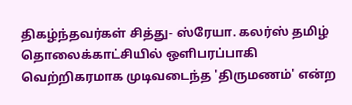திகழ்ந்தவர்கள் சித்து- ஸ்ரேயா. கலர்ஸ் தமிழ் தொலைக்காட்சியில் ஒளிபரப்பாகி வெற்றிகரமாக முடிவடைந்த 'திருமணம்' என்ற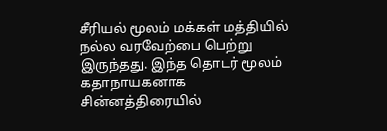சீரியல் மூலம் மக்கள் மத்தியில் நல்ல வரவேற்பை பெற்று இருந்தது. இந்த தொடர் மூலம் கதாநாயகனாக சின்னத்திரையில்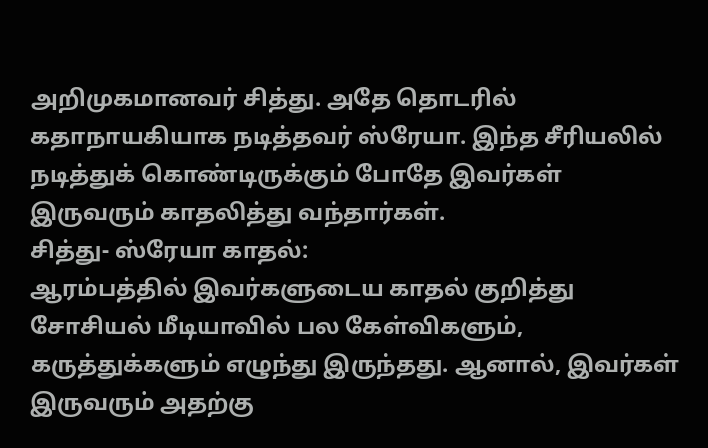அறிமுகமானவர் சித்து. அதே தொடரில் கதாநாயகியாக நடித்தவர் ஸ்ரேயா. இந்த சீரியலில் நடித்துக் கொண்டிருக்கும் போதே இவர்கள் இருவரும் காதலித்து வந்தார்கள்.
சித்து- ஸ்ரேயா காதல்:
ஆரம்பத்தில் இவர்களுடைய காதல் குறித்து சோசியல் மீடியாவில் பல கேள்விகளும், கருத்துக்களும் எழுந்து இருந்தது. ஆனால், இவர்கள் இருவரும் அதற்கு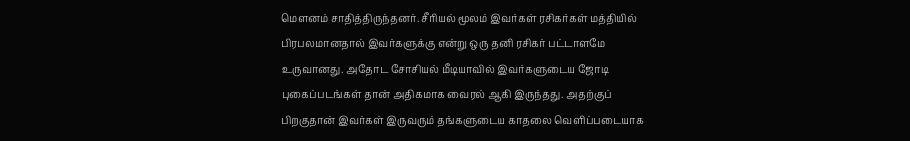மௌனம் சாதித்திருந்தனர். சீரியல் மூலம் இவர்கள் ரசிகர்கள் மத்தியில் பிரபலமானதால் இவர்களுக்கு என்று ஒரு தனி ரசிகர் பட்டாளமே உருவானது. அதோட சோசியல் மீடியாவில் இவர்களுடைய ஜோடி புகைப்படங்கள் தான் அதிகமாக வைரல் ஆகி இருந்தது. அதற்குப் பிறகுதான் இவர்கள் இருவரும் தங்களுடைய காதலை வெளிப்படையாக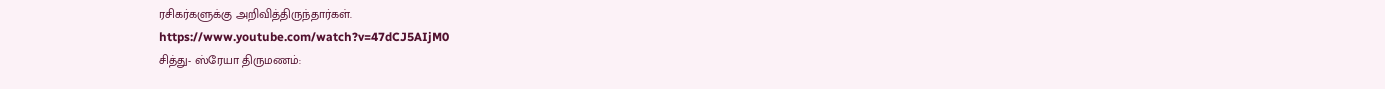ரசிகர்களுக்கு அறிவித்திருந்தார்கள்.
https://www.youtube.com/watch?v=47dCJ5AIjM0
சித்து- ஸ்ரேயா திருமணம்: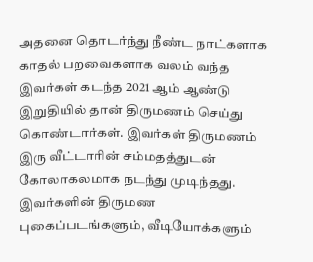அதனை தொடர்ந்து நீண்ட நாட்களாக காதல் பறவைகளாக வலம் வந்த இவர்கள் கடந்த 2021 ஆம் ஆண்டு இறுதியில் தான் திருமணம் செய்து கொண்டார்கள். இவர்கள் திருமணம் இரு வீட்டாரின் சம்மதத்துடன் கோலாகலமாக நடந்து முடிந்தது. இவர்களின் திருமண புகைப்படங்களும், வீடியோக்களும்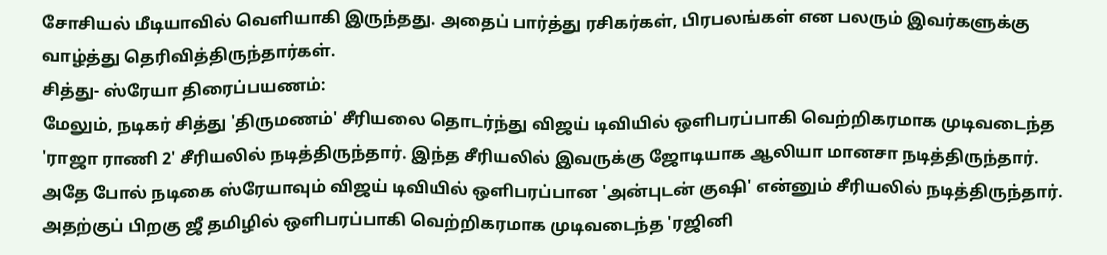சோசியல் மீடியாவில் வெளியாகி இருந்தது. அதைப் பார்த்து ரசிகர்கள், பிரபலங்கள் என பலரும் இவர்களுக்கு வாழ்த்து தெரிவித்திருந்தார்கள்.
சித்து- ஸ்ரேயா திரைப்பயணம்:
மேலும், நடிகர் சித்து 'திருமணம்' சீரியலை தொடர்ந்து விஜய் டிவியில் ஒளிபரப்பாகி வெற்றிகரமாக முடிவடைந்த 'ராஜா ராணி 2' சீரியலில் நடித்திருந்தார். இந்த சீரியலில் இவருக்கு ஜோடியாக ஆலியா மானசா நடித்திருந்தார். அதே போல் நடிகை ஸ்ரேயாவும் விஜய் டிவியில் ஒளிபரப்பான 'அன்புடன் குஷி' என்னும் சீரியலில் நடித்திருந்தார். அதற்குப் பிறகு ஜீ தமிழில் ஒளிபரப்பாகி வெற்றிகரமாக முடிவடைந்த 'ரஜினி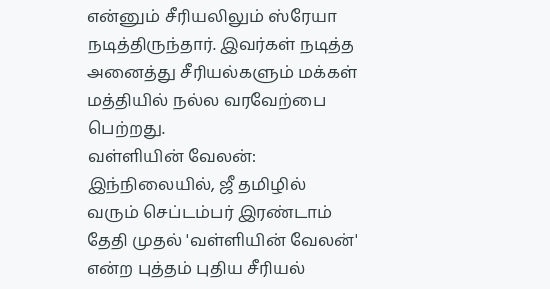என்னும் சீரியலிலும் ஸ்ரேயா நடித்திருந்தார். இவர்கள் நடித்த அனைத்து சீரியல்களும் மக்கள் மத்தியில் நல்ல வரவேற்பை பெற்றது.
வள்ளியின் வேலன்:
இந்நிலையில், ஜீ தமிழில் வரும் செப்டம்பர் இரண்டாம் தேதி முதல் 'வள்ளியின் வேலன்' என்ற புத்தம் புதிய சீரியல்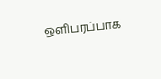ஒளிபரப்பாக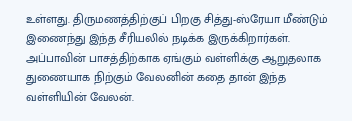உள்ளது. திருமணத்திற்குப் பிறகு சித்து-ஸ்ரேயா மீண்டும் இணைந்து இந்த சீரியலில் நடிக்க இருக்கிறார்கள். அப்பாவின் பாசத்திற்காக ஏங்கும் வள்ளிக்கு ஆறுதலாக துணையாக நிற்கும் வேலனின் கதை தான் இந்த வள்ளியின் வேலன்.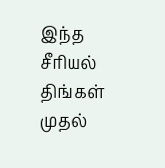இந்த சீரியல் திங்கள் முதல்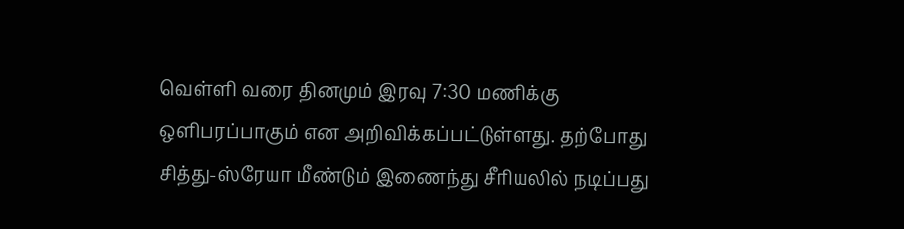வெள்ளி வரை தினமும் இரவு 7:30 மணிக்கு ஒளிபரப்பாகும் என அறிவிக்கப்பட்டுள்ளது. தற்போது சித்து-ஸ்ரேயா மீண்டும் இணைந்து சீரியலில் நடிப்பது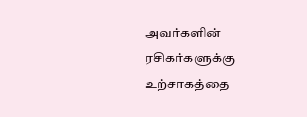அவர்களின் ரசிகர்களுக்கு உற்சாகத்தை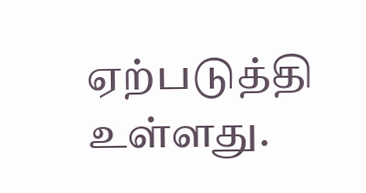ஏற்படுத்தி உள்ளது.